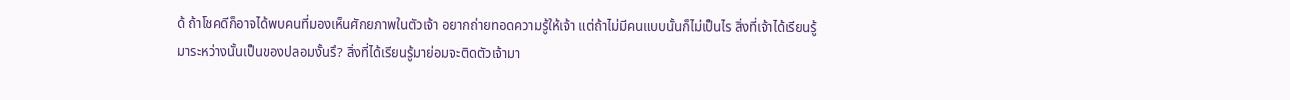ด้ ถ้าโชคดีก็อาจได้พบคนที่มองเห็นศักยภาพในตัวเจ้า อยากถ่ายทอดความรู้ให้เจ้า แต่ถ้าไม่มีคนแบบนั้นก็ไม่เป็นไร สิ่งที่เจ้าได้เรียนรู้มาระหว่างนั้นเป็นของปลอมงั้นรึ? สิ่งที่ได้เรียนรู้มาย่อมจะติดตัวเจ้ามา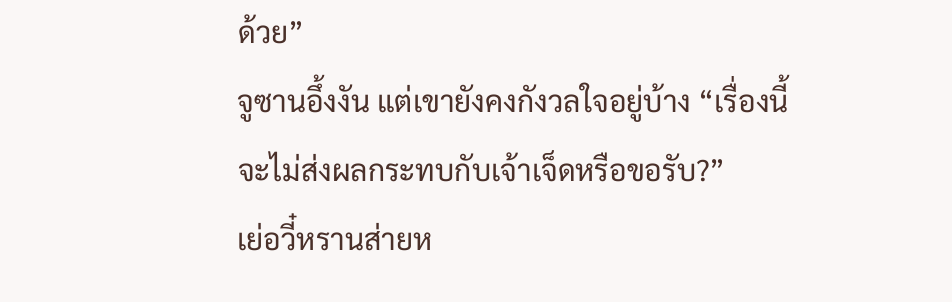ด้วย”
จูซานอึ้งงัน แต่เขายังคงกังวลใจอยู่บ้าง “เรื่องนี้จะไม่ส่งผลกระทบกับเจ้าเจ็ดหรือขอรับ?”
เย่อวี๋หรานส่ายห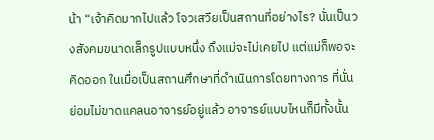น้า “เจ้าคิดมากไปแล้ว โจวเสวียเป็นสถานที่อย่างไร? นั่นเป็นวงสังคมขนาดเล็กรูปแบบหนึ่ง ถึงแม่จะไม่เคยไป แต่แม่ก็พอจะคิดออก ในเมื่อเป็นสถานศึกษาที่ดำเนินการโดยทางการ ที่นั่นย่อมไม่ขาดแคลนอาจารย์อยู่แล้ว อาจารย์แบบไหนก็มีทั้งนั้น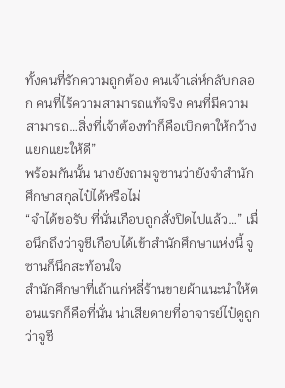ทั้งคนที่รักความถูกต้อง คนเจ้าเล่ห์กลับกลอก คนที่ไร้ความสามารถแท้จริง คนที่มีความสามารถ…สิ่งที่เจ้าต้องทำก็คือเบิกตาให้กว้าง แยกแยะให้ดี”
พร้อมกันนั้น นางยังถามจูซานว่ายังจำสำนักศึกษาสกุลไป๋ได้หรือไม่
“จำได้ขอรับ ที่นั่นเกือบถูกสั่งปิดไปแล้ว…” เมื่อนึกถึงว่าจูชีเกือบได้เข้าสำนักศึกษาแห่งนี้ จูซานก็นึกสะท้อนใจ
สำนักศึกษาที่เถ้าแก่หลี่ร้านขายผ้าแนะนำให้ตอนแรกก็คือที่นั่น น่าเสียดายที่อาจารย์ไป๋ดูถูกว่าจูชี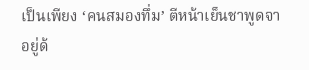เป็นเพียง ‘คนสมองทึ่ม’ ตีหน้าเย็นชาพูดจาอยู่ด้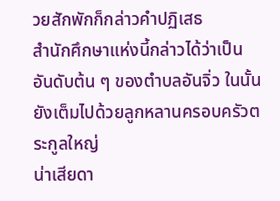วยสักพักก็กล่าวคำปฏิเสธ
สำนักศึกษาแห่งนี้กล่าวได้ว่าเป็นอันดับต้น ๆ ของตำบลอันจิ่ว ในนั้นยังเต็มไปด้วยลูกหลานครอบครัวตระกูลใหญ่
น่าเสียดา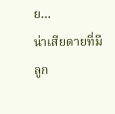ย…
น่าเสียดายที่มีลูก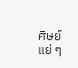ศิษย์แย่ ๆ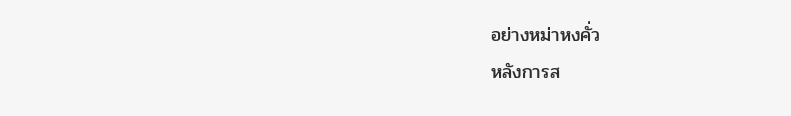อย่างหม่าหงคั่ว
หลังการส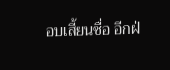อบเสี้ยนซื่อ อีกฝ่